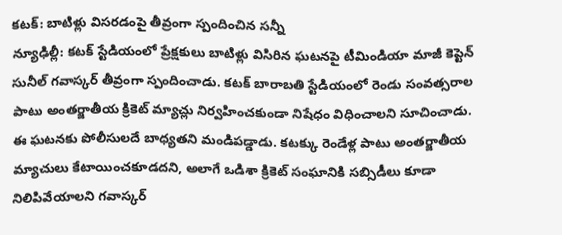కటక్: బాటిళ్లు విసరడంపై తీవ్రంగా స్పందించిన సన్నీ
న్యూఢిల్లీ: కటక్ స్టేడియంలో ప్రేక్షకులు బాటిళ్లు విసిరిన ఘటనపై టీమిండియా మాజీ కెప్టెన్ సునీల్ గవాస్కర్ తీవ్రంగా స్పందించాడు. కటక్ బారాబతి స్టేడియంలో రెండు సంవత్సరాల పాటు అంతర్జాతీయ క్రికెట్ మ్యాచ్లు నిర్వహించకుండా నిషేధం విధించాలని సూచించాడు.
ఈ ఘటనకు పోలీసులదే బాధ్యతని మండిపడ్డాడు. కటక్కు రెండేళ్ల పాటు అంతర్జాతీయ మ్యాచులు కేటాయించకూడదని, అలాగే ఒడిశా క్రికెట్ సంఘానికి సబ్సిడీలు కూడా నిలిపివేయాలని గవాస్కర్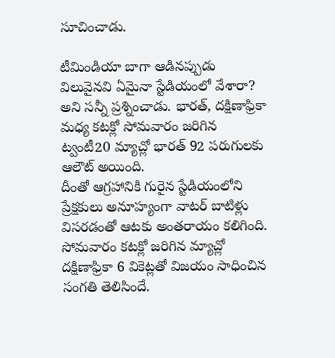సూచించాడు.

టీమిండియా బాగా ఆడినప్పుడు విలువైనవి ఏమైనా స్టేడియంలో వేశారా? అని సన్నీ ప్రశ్నించాడు. భారత్, దక్షిణాఫ్రికా మధ్య కటక్లో సోమవారం జరిగిన ట్వంటీ20 మ్యాచ్లో భారత్ 92 పరుగులకు ఆలౌట్ అయింది.
దీంతో ఆగ్రహానికి గురైన స్టేడియంలోని ప్రేక్షకులు అనూహ్యంగా వాటర్ బాటిళ్లు విసరడంతో ఆటకు అంతరాయం కలిగింది. సోమవారం కటక్లో జరిగిన మ్యాచ్లో దక్షిణాఫ్రికా 6 వికెట్లతో విజయం సాధించిన సంగతి తెలిసిందే.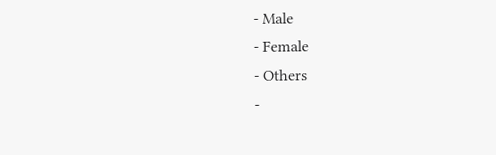- Male
- Female
- Others
-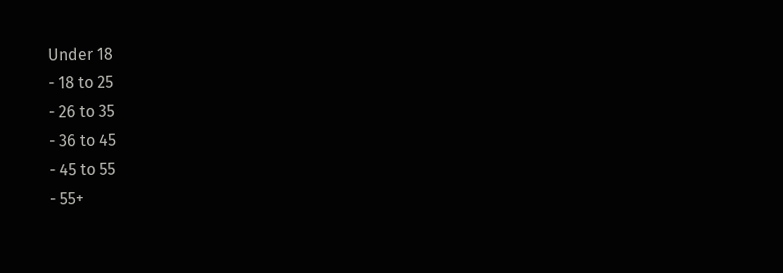Under 18
- 18 to 25
- 26 to 35
- 36 to 45
- 45 to 55
- 55+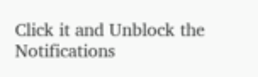Click it and Unblock the Notifications